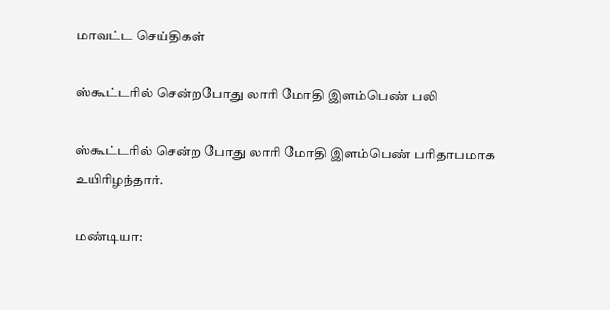மாவட்ட செய்திகள்

ஸ்கூட்டரில் சென்றபோது லாரி மோதி இளம்பெண் பலி

ஸ்கூட்டரில் சென்ற போது லாரி மோதி இளம்பெண் பரிதாபமாக உயிரிழந்தார்.

மண்டியா: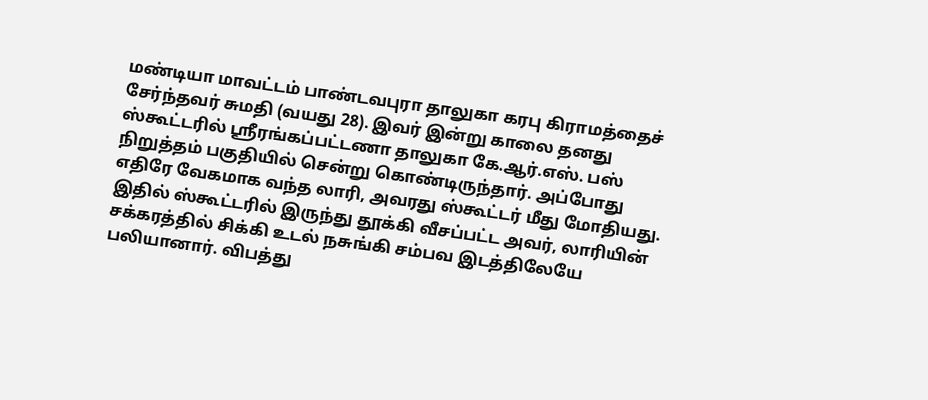மண்டியா மாவட்டம் பாண்டவபுரா தாலுகா கரபு கிராமத்தைச் சேர்ந்தவர் சுமதி (வயது 28). இவர் இன்று காலை தனது ஸ்கூட்டரில் ஸ்ரீரங்கப்பட்டணா தாலுகா கே.ஆர்.எஸ். பஸ் நிறுத்தம் பகுதியில் சென்று கொண்டிருந்தார். அப்போது எதிரே வேகமாக வந்த லாரி, அவரது ஸ்கூட்டர் மீது மோதியது. இதில் ஸ்கூட்டரில் இருந்து தூக்கி வீசப்பட்ட அவர், லாரியின் சக்கரத்தில் சிக்கி உடல் நசுங்கி சம்பவ இடத்திலேயே பலியானார். விபத்து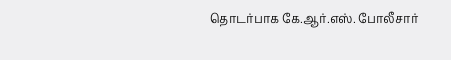தொடர்பாக கே.ஆர்.எஸ். போலீசார்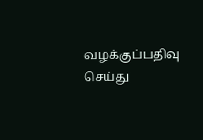வழக்குப்பதிவு செய்து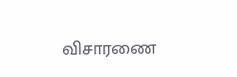விசாரணை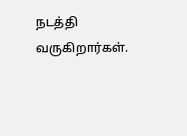நடத்தி வருகிறார்கள்.